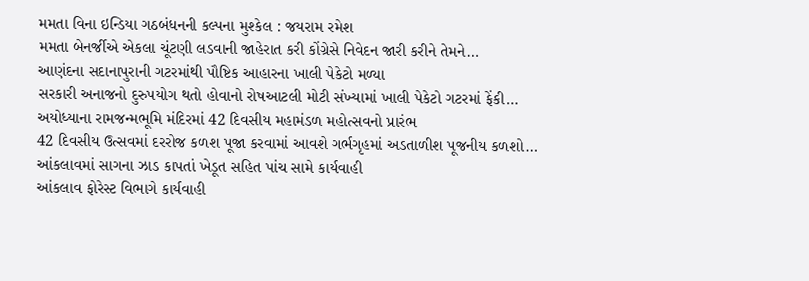મમતા વિના ઇન્ડિયા ગઠબંધનની કલ્પના મુશ્કેલ : જયરામ રમેશ
મમતા બેનર્જીએ એકલા ચૂંટણી લડવાની જાહેરાત કરી કોંગ્રેસે નિવેદન જારી કરીને તેમને…
આણંદના સદાનાપુરાની ગટરમાંથી પૌષ્ટિક આહારના ખાલી પેકેટો મળ્યા
સરકારી અનાજનો દુરુપયોગ થતો હોવાનો રોષઆટલી મોટી સંખ્યામાં ખાલી પેકેટો ગટરમાં ફેંકી…
અયોધ્યાના રામજન્મભૂમિ મંદિરમાં 42 દિવસીય મહામંડળ મહોત્સવનો પ્રારંભ
42 દિવસીય ઉત્સવમાં દરરોજ કળશ પૂજા કરવામાં આવશે ગર્ભગૃહમાં અડતાળીશ પૂજનીય કળશો…
આંકલાવમાં સાગના ઝાડ કાપતાં ખેડૂત સહિત પાંચ સામે કાર્યવાહી
આંકલાવ ફોરેસ્ટ વિભાગે કાર્યવાહી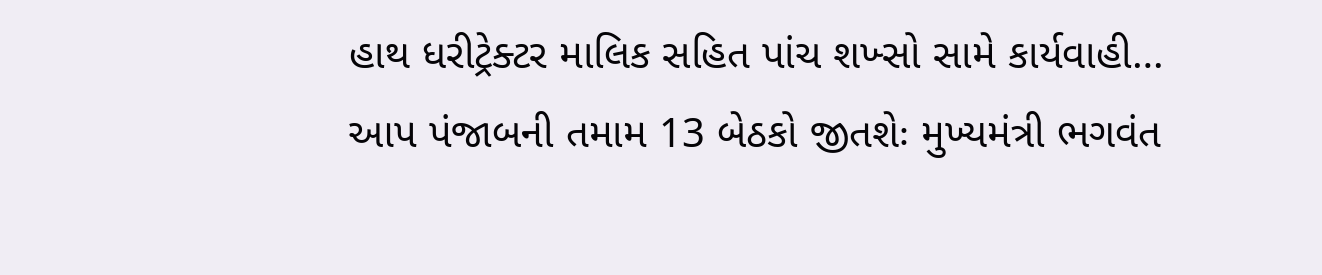હાથ ધરીટ્રેક્ટર માલિક સહિત પાંચ શખ્સો સામે કાર્યવાહી…
આપ પંજાબની તમામ 13 બેઠકો જીતશેઃ મુખ્યમંત્રી ભગવંત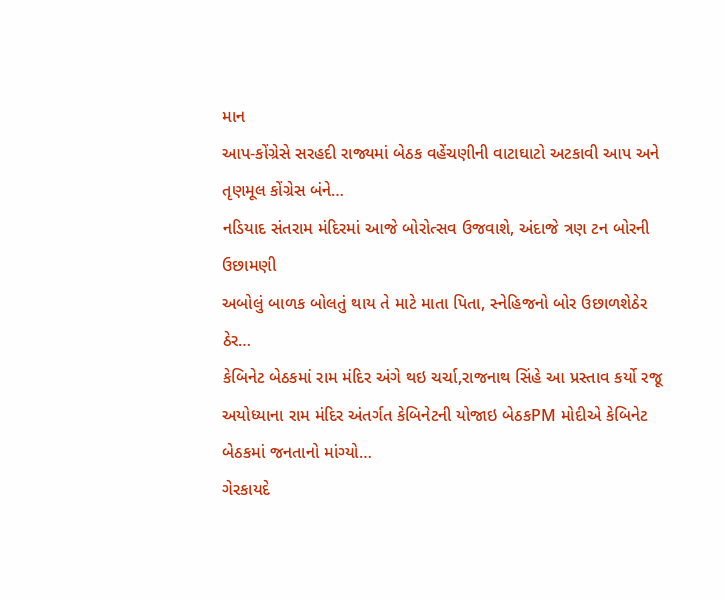માન
આપ-કોંગ્રેસે સરહદી રાજ્યમાં બેઠક વહેંચણીની વાટાઘાટો અટકાવી આપ અને તૃણમૂલ કોંગ્રેસ બંને…
નડિયાદ સંતરામ મંદિરમાં આજે બોરોત્સવ ઉજવાશે, અંદાજે ત્રણ ટન બોરની ઉછામણી
અબોલું બાળક બોલતું થાય તે માટે માતા પિતા, સ્નેહિજનો બોર ઉછાળશેઠેર ઠેર…
કેબિનેટ બેઠકમાં રામ મંદિર અંગે થઇ ચર્ચા,રાજનાથ સિંહે આ પ્રસ્તાવ કર્યો રજૂ
અયોધ્યાના રામ મંદિર અંતર્ગત કેબિનેટની યોજાઇ બેઠકPM મોદીએ કેબિનેટ બેઠકમાં જનતાનો માંગ્યો…
ગેરકાયદે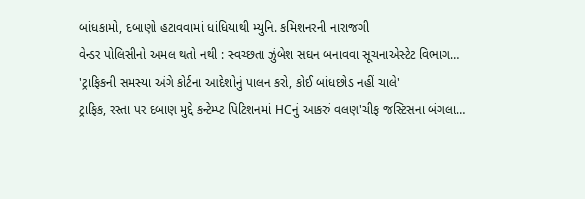બાંધકામો, દબાણો હટાવવામાં ધાંધિયાથી મ્યુનિ. કમિશનરની નારાજગી
વેન્ડર પોલિસીનો અમલ થતો નથી : સ્વચ્છતા ઝુંબેશ સઘન બનાવવા સૂચનાએસ્ટેટ વિભાગ…
'ટ્રાફિકની સમસ્યા અંગે કોર્ટના આદેશોનું પાલન કરો, કોઈ બાંધછોડ નહીં ચાલે'
ટ્રાફિક, રસ્તા પર દબાણ મુદ્દે કન્ટેમ્પ્ટ પિટિશનમાં HCનું આકરું વલણ'ચીફ જસ્ટિસના બંગલા…